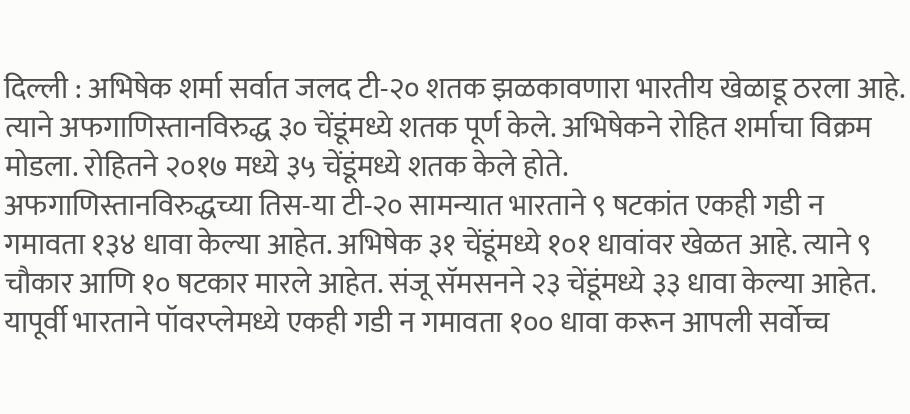दिल्ली : अभिषेक शर्मा सर्वात जलद टी-२० शतक झळकावणारा भारतीय खेळाडू ठरला आहे. त्याने अफगाणिस्तानविरुद्ध ३० चेंडूंमध्ये शतक पूर्ण केले. अभिषेकने रोहित शर्माचा विक्रम मोडला. रोहितने २०१७ मध्ये ३५ चेंडूंमध्ये शतक केले होते.
अफगाणिस्तानविरुद्धच्या तिस-या टी-२० सामन्यात भारताने ९ षटकांत एकही गडी न गमावता १३४ धावा केल्या आहेत. अभिषेक ३१ चेंडूंमध्ये १०१ धावांवर खेळत आहे. त्याने ९ चौकार आणि १० षटकार मारले आहेत. संजू सॅमसनने २३ चेंडूंमध्ये ३३ धावा केल्या आहेत. यापूर्वी भारताने पॉवरप्लेमध्ये एकही गडी न गमावता १०० धावा करून आपली सर्वोच्च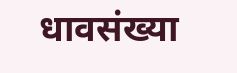धावसंख्या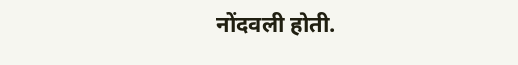नोंदवली होती.